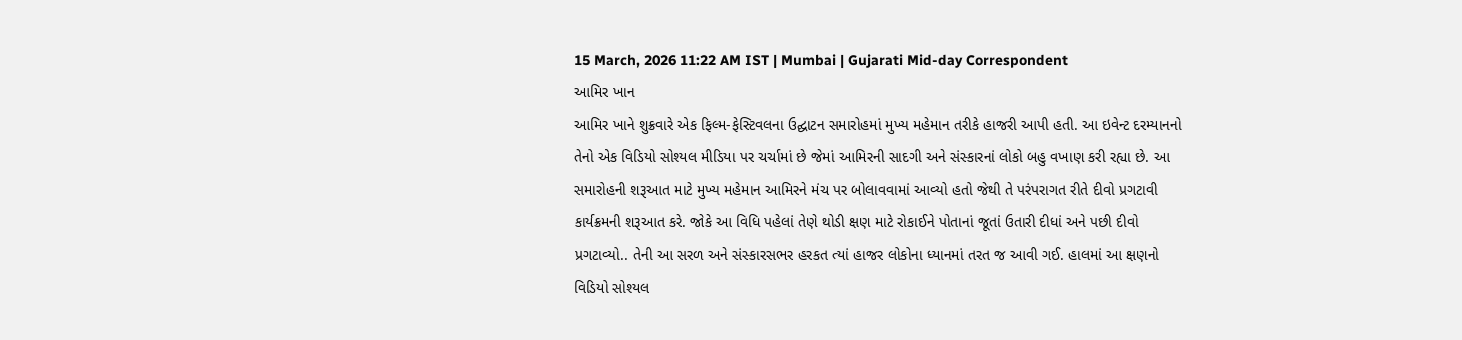15 March, 2026 11:22 AM IST | Mumbai | Gujarati Mid-day Correspondent
આમિર ખાન
આમિર ખાને શુક્રવારે એક ફિલ્મ-ફેસ્ટિવલના ઉદ્ઘાટન સમારોહમાં મુખ્ય મહેમાન તરીકે હાજરી આપી હતી. આ ઇવેન્ટ દરમ્યાનનો તેનો એક વિડિયો સોશ્યલ મીડિયા પર ચર્ચામાં છે જેમાં આમિરની સાદગી અને સંસ્કારનાં લોકો બહુ વખાણ કરી રહ્યા છે. આ સમારોહની શરૂઆત માટે મુખ્ય મહેમાન આમિરને મંચ પર બોલાવવામાં આવ્યો હતો જેથી તે પરંપરાગત રીતે દીવો પ્રગટાવી કાર્યક્રમની શરૂઆત કરે. જોકે આ વિધિ પહેલાં તેણે થોડી ક્ષણ માટે રોકાઈને પોતાનાં જૂતાં ઉતારી દીધાં અને પછી દીવો પ્રગટાવ્યો.. તેની આ સરળ અને સંસ્કારસભર હરકત ત્યાં હાજર લોકોના ધ્યાનમાં તરત જ આવી ગઈ. હાલમાં આ ક્ષણનો વિડિયો સોશ્યલ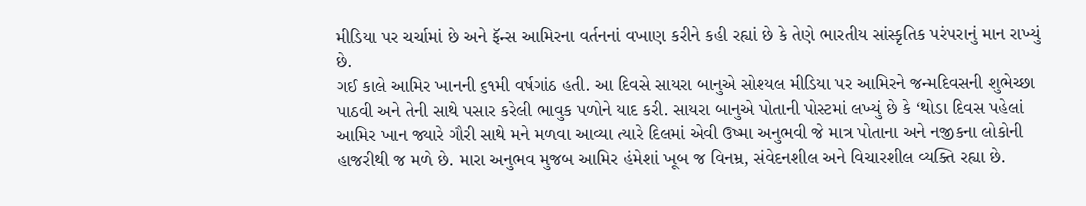મીડિયા પર ચર્ચામાં છે અને ફૅન્સ આમિરના વર્તનનાં વખાણ કરીને કહી રહ્યાં છે કે તેણે ભારતીય સાંસ્કૃતિક પરંપરાનું માન રાખ્યું છે.
ગઈ કાલે આમિર ખાનની ૬૧મી વર્ષગાંઠ હતી. આ દિવસે સાયરા બાનુએ સોશ્યલ મીડિયા પર આમિરને જન્મદિવસની શુભેચ્છા પાઠવી અને તેની સાથે પસાર કરેલી ભાવુક પળોને યાદ કરી. સાયરા બાનુએ પોતાની પોસ્ટમાં લખ્યું છે કે ‘થોડા દિવસ પહેલાં આમિર ખાન જ્યારે ગૌરી સાથે મને મળવા આવ્યા ત્યારે દિલમાં એવી ઉષ્મા અનુભવી જે માત્ર પોતાના અને નજીકના લોકોની હાજરીથી જ મળે છે. મારા અનુભવ મુજબ આમિર હંમેશાં ખૂબ જ વિનમ્ર, સંવેદનશીલ અને વિચારશીલ વ્યક્તિ રહ્યા છે.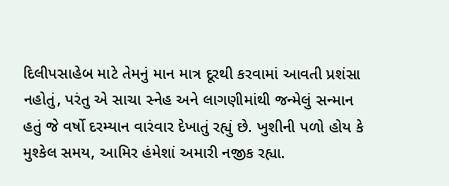દિલીપસાહેબ માટે તેમનું માન માત્ર દૂરથી કરવામાં આવતી પ્રશંસા નહોતું, પરંતુ એ સાચા સ્નેહ અને લાગણીમાંથી જન્મેલું સન્માન હતું જે વર્ષો દરમ્યાન વારંવાર દેખાતું રહ્યું છે. ખુશીની પળો હોય કે મુશ્કેલ સમય, આમિર હંમેશાં અમારી નજીક રહ્યા.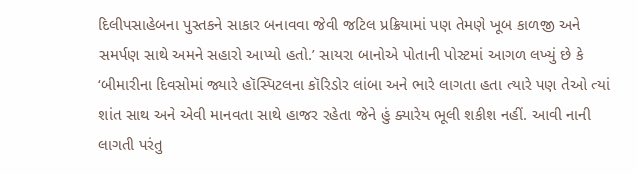દિલીપસાહેબના પુસ્તકને સાકાર બનાવવા જેવી જટિલ પ્રક્રિયામાં પણ તેમણે ખૂબ કાળજી અને સમર્પણ સાથે અમને સહારો આપ્યો હતો.’ સાયરા બાનોએ પોતાની પોસ્ટમાં આગળ લખ્યું છે કે ‘બીમારીના દિવસોમાં જ્યારે હૉસ્પિટલના કૉરિડોર લાંબા અને ભારે લાગતા હતા ત્યારે પણ તેઓ ત્યાં શાંત સાથ અને એવી માનવતા સાથે હાજર રહેતા જેને હું ક્યારેય ભૂલી શકીશ નહીં. આવી નાની લાગતી પરંતુ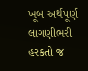ખૂબ અર્થપૂર્ણ લાગણીભરી હરકતો જ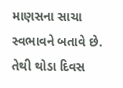માણસના સાચા સ્વભાવને બતાવે છે. તેથી થોડા દિવસ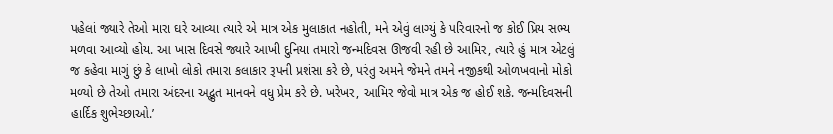પહેલાં જ્યારે તેઓ મારા ઘરે આવ્યા ત્યારે એ માત્ર એક મુલાકાત નહોતી, મને એવું લાગ્યું કે પરિવારનો જ કોઈ પ્રિય સભ્ય મળવા આવ્યો હોય. આ ખાસ દિવસે જ્યારે આખી દુનિયા તમારો જન્મદિવસ ઊજવી રહી છે આમિર, ત્યારે હું માત્ર એટલું જ કહેવા માગું છું કે લાખો લોકો તમારા કલાકાર રૂપની પ્રશંસા કરે છે, પરંતુ અમને જેમને તમને નજીકથી ઓળખવાનો મોકો મળ્યો છે તેઓ તમારા અંદરના અદ્ભુત માનવને વધુ પ્રેમ કરે છે. ખરેખર, આમિર જેવો માત્ર એક જ હોઈ શકે. જન્મદિવસની હાર્દિક શુભેચ્છાઓ.’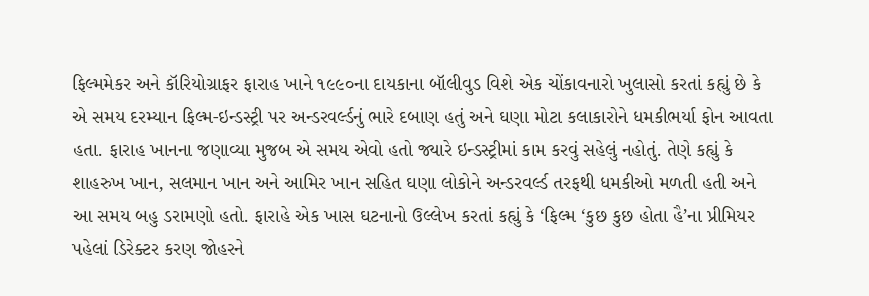ફિલ્મમેકર અને કૉરિયોગ્રાફર ફારાહ ખાને ૧૯૯૦ના દાયકાના બૉલીવુડ વિશે એક ચોંકાવનારો ખુલાસો કરતાં કહ્યું છે કે એ સમય દરમ્યાન ફિલ્મ-ઇન્ડસ્ટ્રી પર અન્ડરવર્લ્ડનું ભારે દબાણ હતું અને ઘણા મોટા કલાકારોને ધમકીભર્યા ફોન આવતા હતા. ફારાહ ખાનના જણાવ્યા મુજબ એ સમય એવો હતો જ્યારે ઇન્ડસ્ટ્રીમાં કામ કરવું સહેલું નહોતું. તેણે કહ્યું કે શાહરુખ ખાન, સલમાન ખાન અને આમિર ખાન સહિત ઘણા લોકોને અન્ડરવર્લ્ડ તરફથી ધમકીઓ મળતી હતી અને આ સમય બહુ ડરામણો હતો. ફારાહે એક ખાસ ઘટનાનો ઉલ્લેખ કરતાં કહ્યું કે ‘ફિલ્મ ‘કુછ કુછ હોતા હૈ’ના પ્રીમિયર પહેલાં ડિરેક્ટર કરણ જોહરને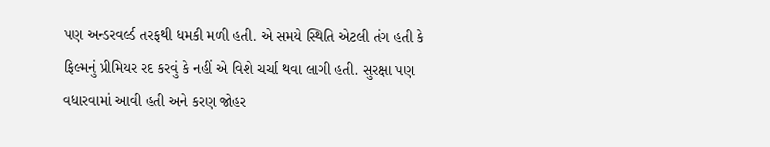પણ અન્ડરવર્લ્ડ તરફથી ધમકી મળી હતી. એ સમયે સ્થિતિ એટલી તંગ હતી કે ફિલ્મનું પ્રીમિયર રદ કરવું કે નહીં એ વિશે ચર્ચા થવા લાગી હતી. સુરક્ષા પણ વધારવામાં આવી હતી અને કરણ જોહર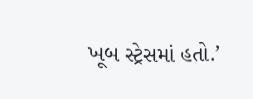ખૂબ સ્ટ્રેસમાં હતો.’